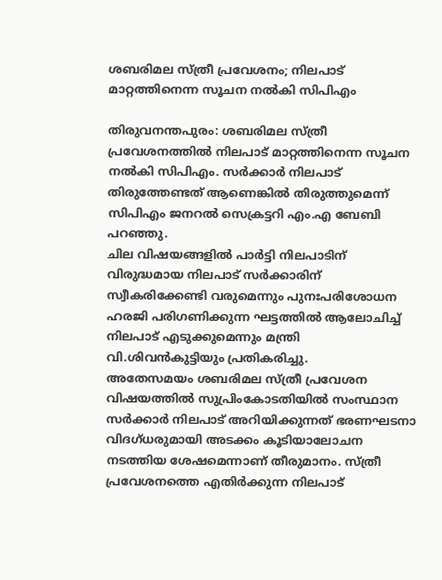ശബരിമല സ്ത്രീ പ്രവേശനം; നിലപാട് മാറ്റത്തിനെന്ന സൂചന നൽകി സിപിഎം

തിരുവനന്തപുരം: ശബരിമല സ്ത്രീ പ്രവേശനത്തിൽ നിലപാട് മാറ്റത്തിനെന്ന സൂചന നൽകി സിപിഎം. സർക്കാർ നിലപാട് തിരുത്തേണ്ടത് ആണെങ്കിൽ തിരുത്തുമെന്ന് സിപിഎം ജനറൽ സെക്രട്ടറി എം.എ ബേബി പറഞ്ഞു.
ചില വിഷയങ്ങളിൽ പാർട്ടി നിലപാടിന് വിരുദ്ധമായ നിലപാട് സർക്കാരിന് സ്വീകരിക്കേണ്ടി വരുമെന്നും പുനഃപരിശോധന ഹരജി പരിഗണിക്കുന്ന ഘട്ടത്തിൽ ആലോചിച്ച് നിലപാട് എടുക്കുമെന്നും മന്ത്രി വി.ശിവൻകുട്ടിയും പ്രതികരിച്ചു.
അതേസമയം ശബരിമല സ്ത്രീ പ്രവേശന വിഷയത്തിൽ സുപ്രിംകോടതിയിൽ സംസ്ഥാന സർക്കാർ നിലപാട് അറിയിക്കുന്നത് ഭരണഘടനാ വിദഗ്ധരുമായി അടക്കം കൂടിയാലോചന നടത്തിയ ശേഷമെന്നാണ് തീരുമാനം. സ്ത്രീ പ്രവേശനത്തെ എതിർക്കുന്ന നിലപാട്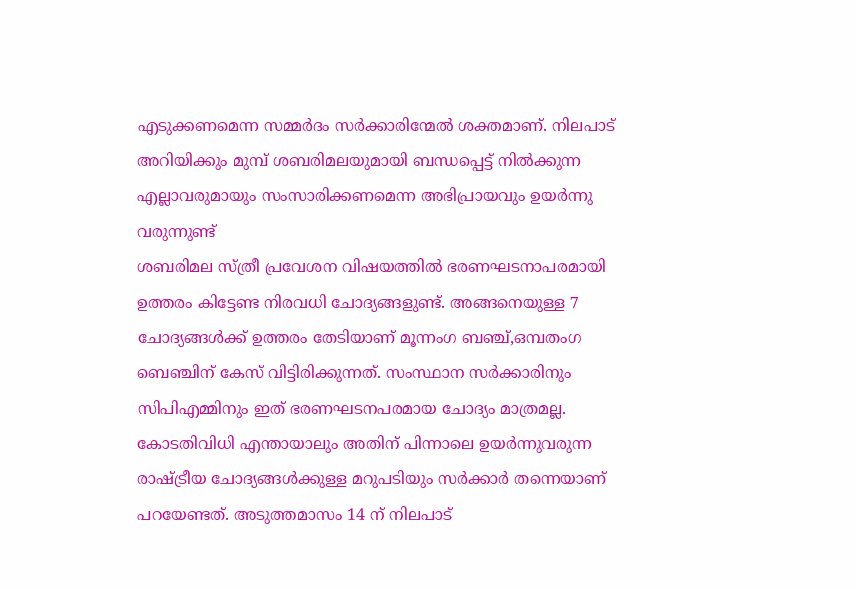എടുക്കണമെന്ന സമ്മർദം സർക്കാരിന്മേൽ ശക്തമാണ്. നിലപാട് അറിയിക്കും മുമ്പ് ശബരിമലയുമായി ബന്ധപ്പെട്ട് നിൽക്കുന്ന എല്ലാവരുമായും സംസാരിക്കണമെന്ന അഭിപ്രായവും ഉയർന്നു വരുന്നുണ്ട്
ശബരിമല സ്ത്രീ പ്രവേശന വിഷയത്തിൽ ഭരണഘടനാപരമായി ഉത്തരം കിട്ടേണ്ട നിരവധി ചോദ്യങ്ങളുണ്ട്. അങ്ങനെയുള്ള 7 ചോദ്യങ്ങൾക്ക് ഉത്തരം തേടിയാണ് മൂന്നംഗ ബഞ്ച്,ഒമ്പതംഗ ബെഞ്ചിന് കേസ് വിട്ടിരിക്കുന്നത്. സംസ്ഥാന സർക്കാരിനും സിപിഎമ്മിനും ഇത് ഭരണഘടനപരമായ ചോദ്യം മാത്രമല്ല. കോടതിവിധി എന്തായാലും അതിന് പിന്നാലെ ഉയർന്നുവരുന്ന രാഷ്ട്രീയ ചോദ്യങ്ങൾക്കുള്ള മറുപടിയും സർക്കാർ തന്നെയാണ് പറയേണ്ടത്. അടുത്തമാസം 14 ന് നിലപാട്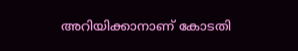അറിയിക്കാനാണ് കോടതി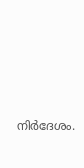നിർദേശം.